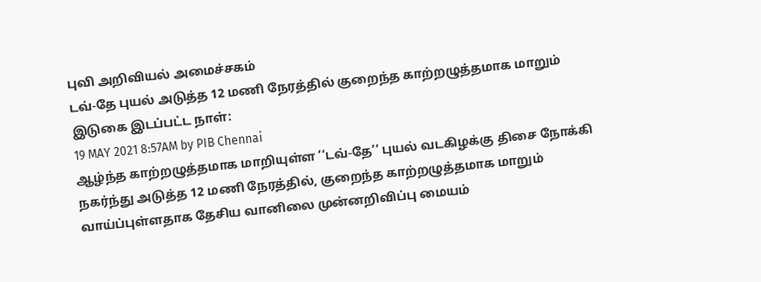புவி அறிவியல் அமைச்சகம்
டவ்-தே புயல் அடுத்த 12 மணி நேரத்தில் குறைந்த காற்றழுத்தமாக மாறும்
இடுகை இடப்பட்ட நாள்:
19 MAY 2021 8:57AM by PIB Chennai
ஆழ்ந்த காற்றழுத்தமாக மாறியுள்ள ‘‘டவ்-தே’’ புயல் வடகிழக்கு திசை நோக்கி நகர்ந்து அடுத்த 12 மணி நேரத்தில், குறைந்த காற்றழுத்தமாக மாறும் வாய்ப்புள்ளதாக தேசிய வானிலை முன்னறிவிப்பு மையம்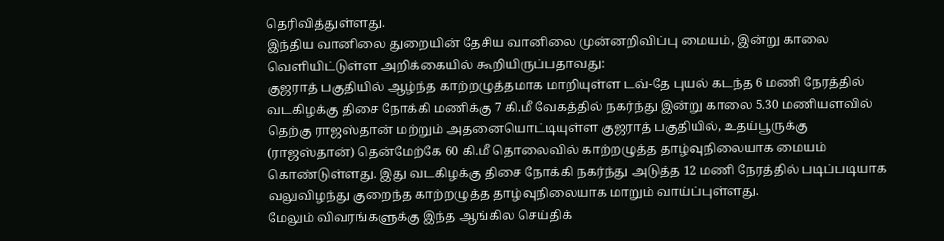தெரிவித்துள்ளது.
இந்திய வானிலை துறையின் தேசிய வானிலை முன்னறிவிப்பு மையம், இன்று காலை வெளியிட்டுள்ள அறிக்கையில் கூறியிருப்பதாவது:
குஜராத் பகுதியில் ஆழ்ந்த காற்றழுத்தமாக மாறியுள்ள டவ்-தே புயல் கடந்த 6 மணி நேரத்தில் வடகிழக்கு திசை நோக்கி மணிக்கு 7 கி.மீ வேகத்தில் நகர்ந்து இன்று காலை 5.30 மணியளவில் தெற்கு ராஜஸ்தான் மற்றும் அதனையொட்டியுள்ள குஜராத் பகுதியில், உதய்பூருக்கு (ராஜஸ்தான்) தென்மேற்கே 60 கி.மீ தொலைவில் காற்றழுத்த தாழ்வுநிலையாக மையம் கொண்டுள்ளது. இது வடகிழக்கு திசை நோக்கி நகர்ந்து அடுத்த 12 மணி நேரத்தில் படிப்படியாக வலுவிழந்து குறைந்த காற்றழுத்த தாழ்வுநிலையாக மாறும் வாய்ப்புள்ளது.
மேலும் விவரங்களுக்கு இந்த ஆங்கில செய்திக்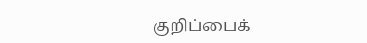குறிப்பைக்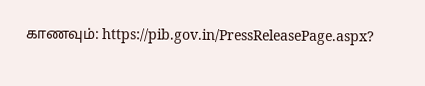காணவும்: https://pib.gov.in/PressReleasePage.aspx?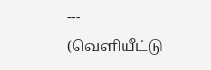---
(வெளியீட்டு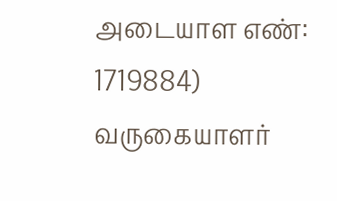அடையாள எண்: 1719884)
வருகையாளர்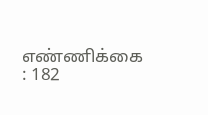எண்ணிக்கை : 182